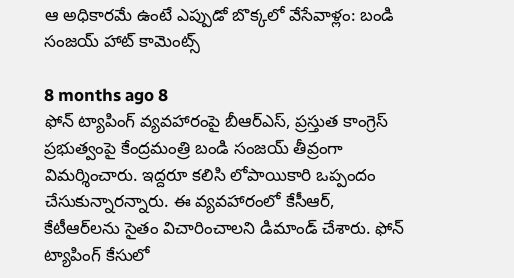ఆ అధికారమే ఉంటే ఎప్పుడో బొక్కలో వేసేవాళ్లం: బండి సంజయ్ హాట్ కామెంట్స్

8 months ago 8
ఫోన్ ట్యాపింగ్ వ్యవహారంపై బీఆర్ఎస్, ప్రస్తుత కాంగ్రెస్ ప్రభుత్వంపై కేంద్రమంత్రి బండి సంజయ్ తీవ్రంగా విమర్శించారు. ఇద్దరూ కలిసి లోపాయికారి ఒప్పందం చేసుకున్నారన్నారు. ఈ వ్యవహారంలో కేసీఆర్, కేటీఆర్‌లను సైతం విచారించాలని డిమాండ్ చేశారు. ఫోన్ ట్యాపింగ్ కేసులో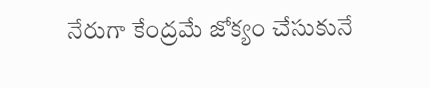నేరుగా కేంద్రమే జోక్యం చేసుకునే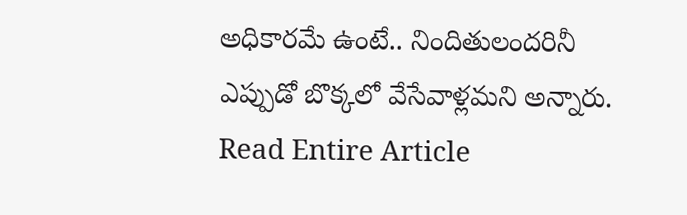అధికారమే ఉంటే.. నిందితులందరినీ ఎప్పుడో బొక్కలో వేసేవాళ్లమని అన్నారు.
Read Entire Article